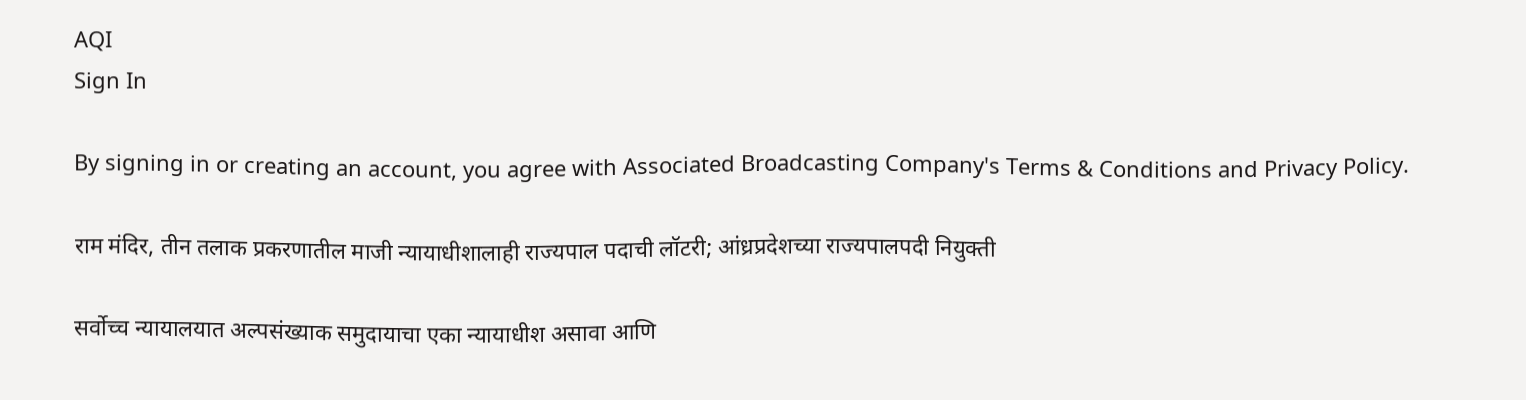AQI
Sign In

By signing in or creating an account, you agree with Associated Broadcasting Company's Terms & Conditions and Privacy Policy.

राम मंदिर, तीन तलाक प्रकरणातील माजी न्यायाधीशालाही राज्यपाल पदाची लॉटरी; आंध्रप्रदेशच्या राज्यपालपदी नियुक्ती

सर्वोच्च न्यायालयात अल्पसंख्याक समुदायाचा एका न्यायाधीश असावा आणि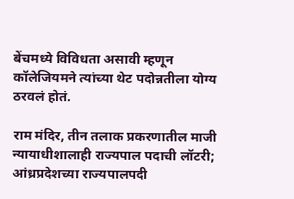बेंचमध्ये विविधता असावी म्हणून कॉलेजियमने त्यांच्या थेट पदोन्नतीला योग्य ठरवलं होतं.

राम मंदिर, तीन तलाक प्रकरणातील माजी न्यायाधीशालाही राज्यपाल पदाची लॉटरी; आंध्रप्रदेशच्या राज्यपालपदी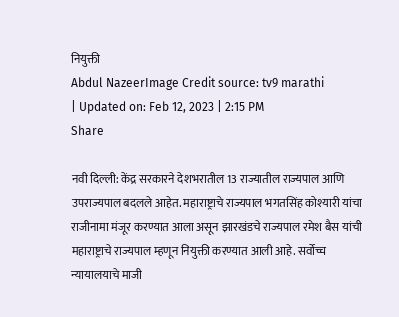नियुक्ती
Abdul NazeerImage Credit source: tv9 marathi
| Updated on: Feb 12, 2023 | 2:15 PM
Share

नवी दिल्ली: केंद्र सरकारने देशभरातील 13 राज्यातील राज्यपाल आणि उपराज्यपाल बदलले आहेत. महाराष्ट्राचे राज्यपाल भगतसिंह कोश्यारी यांचा राजीनामा मंजूर करण्यात आला असून झारखंडचे राज्यपाल रमेश बैस यांची महाराष्ट्राचे राज्यपाल म्हणून नियुक्ती करण्यात आली आहे. सर्वोच्च न्यायालयाचे माजी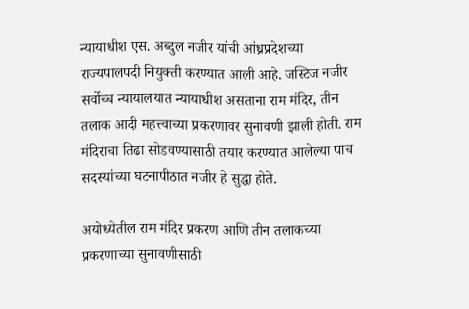न्यायाधीश एस. अब्दुल नजीर यांची आंध्रप्रदेशच्या राज्यपालपदी नियुक्ती करण्यात आली आहे. जस्टिज नजीर सर्वोच्च न्यायालयात न्यायाधीश असताना राम मंदिर, तीन तलाक आदी महत्त्वाच्या प्रकरणावर सुनावणी झाली होती. राम मंदिराचा तिढा सोडवण्यासाठी तयार करण्यात आलेल्या पाच सदस्यांच्या घटनापीठात नजीर हे सुद्धा होते.

अयोध्येतील राम मंदिर प्रकरण आणि तीन तलाकच्या प्रकरणाच्या सुनावणीसाठी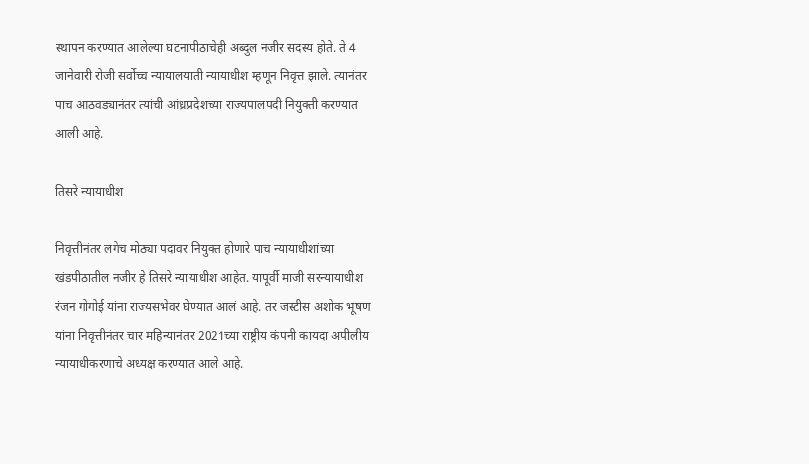स्थापन करण्यात आलेल्या घटनापीठाचेही अब्दुल नजीर सदस्य होते. ते 4 जानेवारी रोजी सर्वोच्च न्यायालयाती न्यायाधीश म्हणून निवृत्त झाले. त्यानंतर पाच आठवड्यानंतर त्यांची आंध्रप्रदेशच्या राज्यपालपदी नियुक्ती करण्यात आली आहे.

तिसरे न्यायाधीश

निवृत्तीनंतर लगेच मोठ्या पदावर नियुक्त होणारे पाच न्यायाधीशांच्या खंडपीठातील नजीर हे तिसरे न्यायाधीश आहेत. यापूर्वी माजी सरन्यायाधीश रंजन गोगोई यांना राज्यसभेवर घेण्यात आलं आहे. तर जस्टीस अशोक भूषण यांना निवृत्तीनंतर चार महिन्यानंतर 2021च्या राष्ट्रीय कंपनी कायदा अपीलीय न्यायाधीकरणाचे अध्यक्ष करण्यात आले आहे.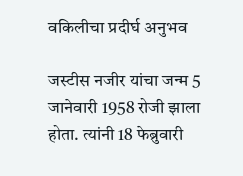वकिलीचा प्रदीर्घ अनुभव

जस्टीस नजीर यांचा जन्म 5 जानेवारी 1958 रोजी झाला होता. त्यांनी 18 फेब्रुवारी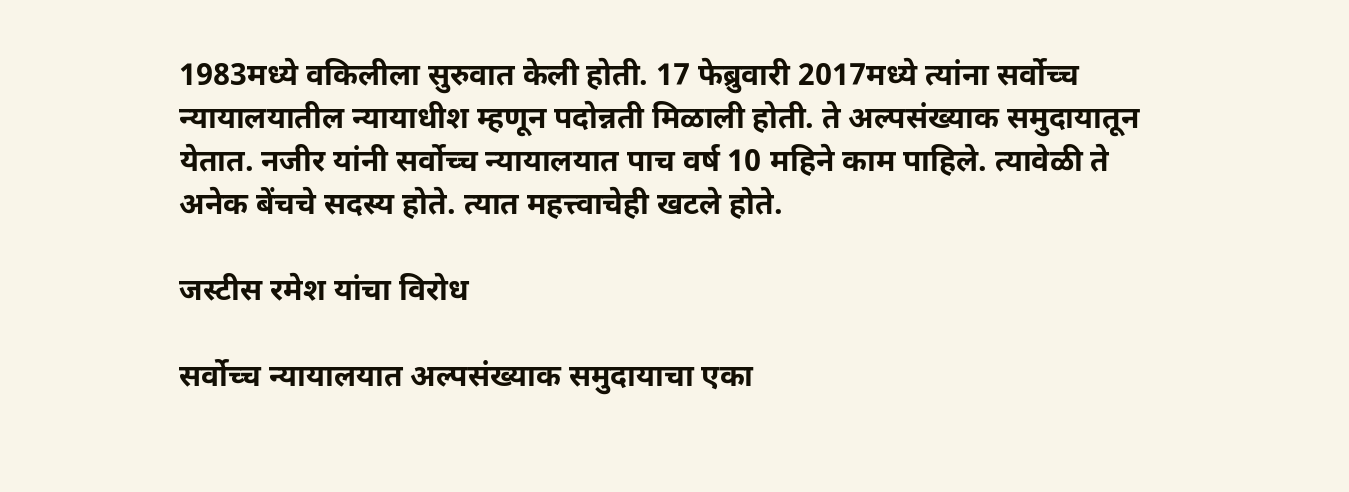1983मध्ये वकिलीला सुरुवात केली होती. 17 फेब्रुवारी 2017मध्ये त्यांना सर्वोच्च न्यायालयातील न्यायाधीश म्हणून पदोन्नती मिळाली होती. ते अल्पसंख्याक समुदायातून येतात. नजीर यांनी सर्वोच्च न्यायालयात पाच वर्ष 10 महिने काम पाहिले. त्यावेळी ते अनेक बेंचचे सदस्य होते. त्यात महत्त्वाचेही खटले होते.

जस्टीस रमेश यांचा विरोध

सर्वोच्च न्यायालयात अल्पसंख्याक समुदायाचा एका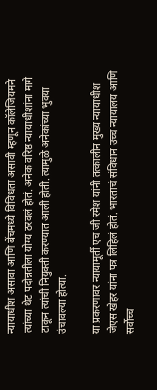न्यायाधीश असावा आणि बेंचमध्ये विविधता असावी म्हणून कॉलेजियमने त्यांच्या थेट पदोन्नतीला योग्य ठरवलं होतं. अनेक वरिष्ठ न्यायाधीशांना मागे टाकून त्यांची नियुक्ती करण्यात आली होती. त्यामुळे अनेकांच्या भुवया उंचावल्या होत्या.

या प्रकरणावर न्यायामूर्ती एच जी रमेश यांनी तत्कालीन मुख्य न्यायाधीश जेएस खेहर यांना पत्र लिहिलं होतं. भारताचं संविधान उच्च न्यायालय आणि सर्वोच्च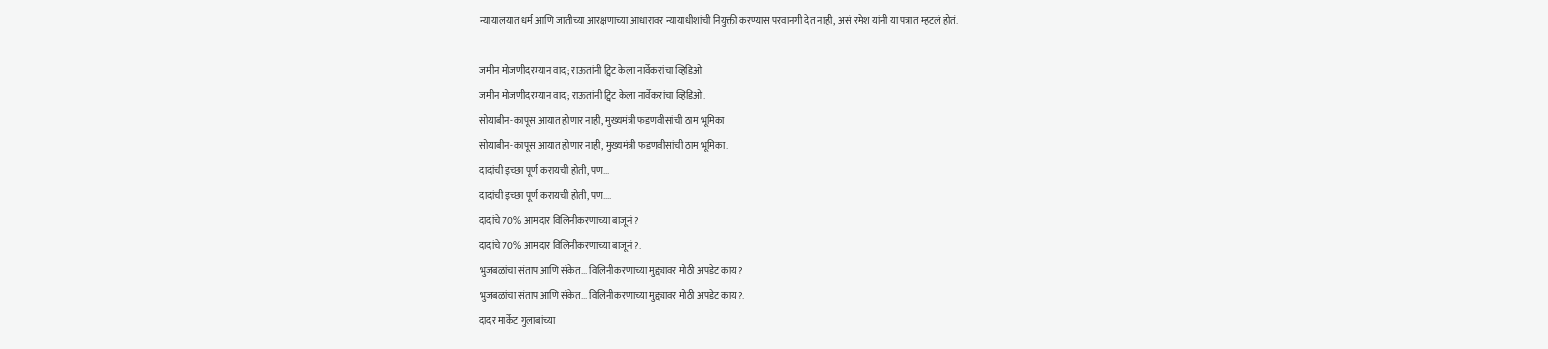न्यायालयात धर्म आणि जातीच्या आरक्षणाच्या आधारावर न्यायाधीशांची नियुक्ती करण्यास परवानगी देत नाही, असं रमेश यांनी या पत्रात म्हटलं होतं.

जमीन मोजणीदरम्यान वाद; राऊतांनी ट्विट केला नार्वेकरांचा व्हिडिओ
जमीन मोजणीदरम्यान वाद; राऊतांनी ट्विट केला नार्वेकरांचा व्हिडिओ.
सोयाबीन-कापूस आयात होणार नाही, मुख्यमंत्री फडणवीसांची ठाम भूमिका
सोयाबीन-कापूस आयात होणार नाही, मुख्यमंत्री फडणवीसांची ठाम भूमिका.
दादांची इच्छा पूर्ण करायची होती, पण...
दादांची इच्छा पूर्ण करायची होती, पण....
दादांचे 70% आमदार विलिनीकरणाच्या बाजूनं?
दादांचे 70% आमदार विलिनीकरणाच्या बाजूनं?.
भुजबळांचा संताप आणि संकेत... विलिनीकरणाच्या मुद्द्यावर मोठी अपडेट काय?
भुजबळांचा संताप आणि संकेत... विलिनीकरणाच्या मुद्द्यावर मोठी अपडेट काय?.
दादर मार्केट गुलाबांच्या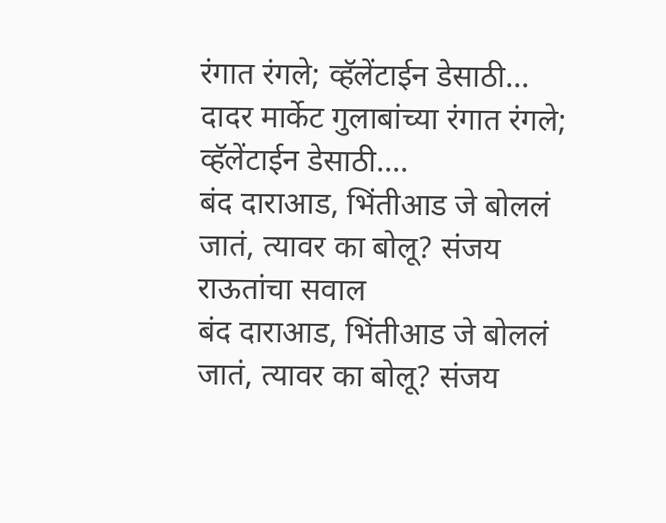रंगात रंगले; व्हॅलेंटाईन डेसाठी...
दादर मार्केट गुलाबांच्या रंगात रंगले; व्हॅलेंटाईन डेसाठी....
बंद दाराआड, भिंतीआड जे बोललं जातं, त्यावर का बोलू? संजय राऊतांचा सवाल
बंद दाराआड, भिंतीआड जे बोललं जातं, त्यावर का बोलू? संजय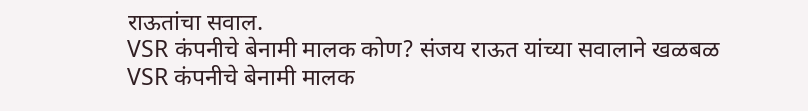राऊतांचा सवाल.
VSR कंपनीचे बेनामी मालक कोण? संजय राऊत यांच्या सवालाने खळबळ
VSR कंपनीचे बेनामी मालक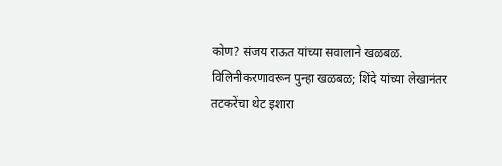कोण? संजय राऊत यांच्या सवालाने खळबळ.
विलिनीकरणावरून पुन्हा खळबळ; शिंदे यांच्या लेखानंतर तटकरेंचा थेट इशारा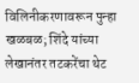विलिनीकरणावरून पुन्हा खळबळ; शिंदे यांच्या लेखानंतर तटकरेंचा थेट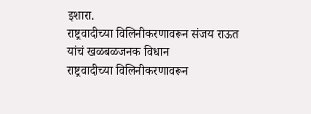इशारा.
राष्ट्रवादीच्या विलिनीकरणावरून संजय राऊत यांचं खळबळजनक विधान
राष्ट्रवादीच्या विलिनीकरणावरून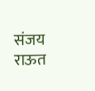संजय राऊत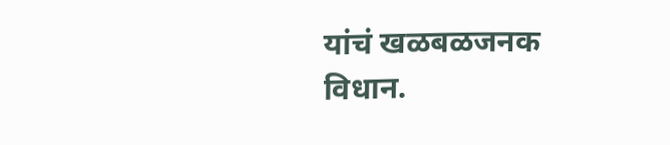यांचं खळबळजनक विधान.